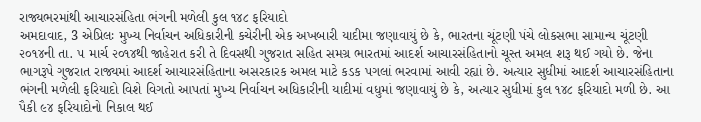રાજ્યભરમાંથી આચારસંહિતા ભંગની મળેલી કુલ ૧૪૮ ફરિયાદો
અમદાવાદ, 3 એપ્રિલઃ મુખ્ય નિર્વાચન અધિકારીની કચેરીની એક અખબારી યાદીમા જણાવાયું છે કે, ભારતના ચૂંટણી પંચે લોકસભા સામાન્ય ચૂંટણી ૨૦૧૪ની તા. ૫ માર્ચ ૨૦૧૪થી જાહેરાત કરી તે દિવસથી ગુજરાત સહિત સમગ્ર ભારતમાં આદર્શ આચારસંહિતાનો ચૂસ્ત અમલ શરૂ થઈ ગયો છે. જેના ભાગરૂપે ગુજરાત રાજ્યમાં આદર્શ આચારસંહિતાના અસરકારક અમલ માટે કડક પગલાં ભરવામાં આવી રહ્યાં છે. અત્યાર સુધીમાં આદર્શ આચારસંહિતાના ભંગની મળેલી ફરિયાદો વિશે વિગતો આપતાં મુખ્ય નિર્વાચન અધિકારીની યાદીમાં વધુમાં જણાવાયું છે કે, અત્યાર સુધીમાં કુલ ૧૪૮ ફરિયાદો મળી છે. આ પૈકી ૯૪ ફરિયાદોનો નિકાલ થઈ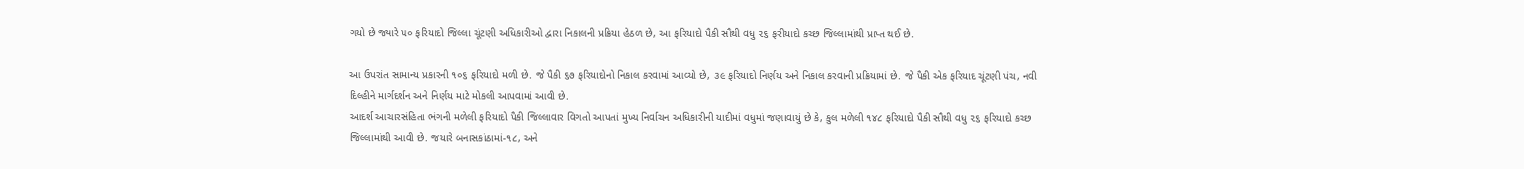ગયો છે જ્યારે ૫૦ ફરિયાદો જિલ્લા ચૂંટણી અધિકારીઓ દ્વારા નિકાલની પ્રક્રિયા હેઠળ છે, આ ફરિયાદો પૈકી સૌથી વધુ ૨૬ ફરીયાદો કચ્છ જિલ્લામાંથી પ્રાપ્ત થઈ છે.

આ ઉપરાંત સામાન્ય પ્રકારની ૧૦૬ ફરિયાદો મળી છે. જે પૈકી ૬૭ ફરિયાદોનો નિકાલ કરવામાં આવ્યો છે, ૩૯ ફરિયાદો નિર્ણય અને નિકાલ કરવાની પ્રક્રિયામાં છે. જે પૈકી એક ફરિયાદ ચૂંટણી પંચ, નવી દિલ્હીને માર્ગદર્શન અને નિર્ણય માટે મોકલી આપવામાં આવી છે.
આદર્શ આચારસંહિતા ભંગની મળેલી ફરિયાદો પૈકી જિલ્લાવાર વિગતો આપતાં મુખ્ય નિર્વાચન અધિકારીની યાદીમાં વધુમાં જણાવાયું છે કે, કુલ મળેલી ૧૪૮ ફરિયાદો પૈકી સૌથી વધુ ૨૬ ફરિયાદો કચ્છ જિલ્લામાંથી આવી છે. જયારે બનાસકાંઠામાં-૧૮, અને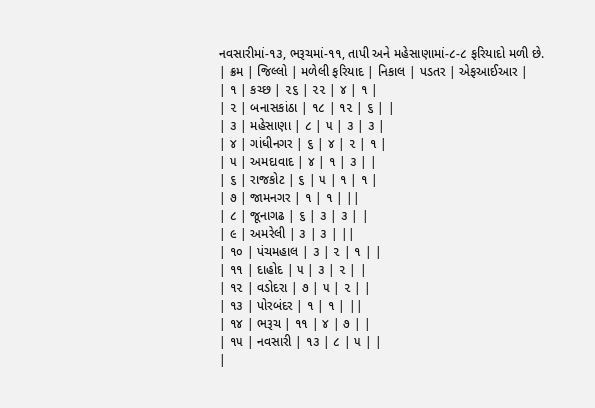નવસારીમાં-૧૩, ભરૂચમાં-૧૧, તાપી અને મહેસાણામાં-૮-૮ ફરિયાદો મળી છે.
| ક્રમ | જિલ્લો | મળેલી ફરિયાદ | નિકાલ | પડતર | એફઆઈઆર |
| ૧ | કચ્છ | ૨૬ | ૨૨ | ૪ | ૧ |
| ૨ | બનાસકાંઠા | ૧૮ | ૧૨ | ૬ | |
| ૩ | મહેસાણા | ૮ | ૫ | ૩ | ૩ |
| ૪ | ગાંધીનગર | ૬ | ૪ | ૨ | ૧ |
| ૫ | અમદાવાદ | ૪ | ૧ | ૩ | |
| ૬ | રાજકોટ | ૬ | ૫ | ૧ | ૧ |
| ૭ | જામનગર | ૧ | ૧ | ||
| ૮ | જૂનાગઢ | ૬ | ૩ | ૩ | |
| ૯ | અમરેલી | ૩ | ૩ | ||
| ૧૦ | પંચમહાલ | ૩ | ૨ | ૧ | |
| ૧૧ | દાહોદ | ૫ | ૩ | ૨ | |
| ૧૨ | વડોદરા | ૭ | ૫ | ૨ | |
| ૧૩ | પોરબંદર | ૧ | ૧ | ||
| ૧૪ | ભરૂચ | ૧૧ | ૪ | ૭ | |
| ૧૫ | નવસારી | ૧૩ | ૮ | ૫ | |
|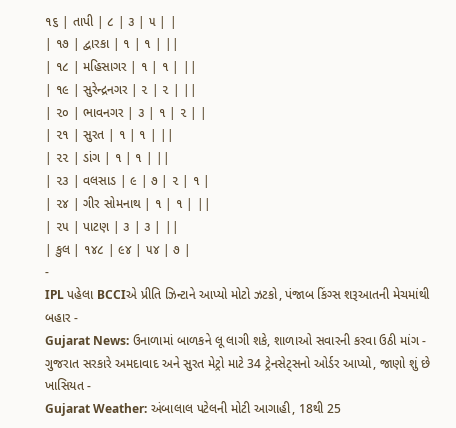૧૬ | તાપી | ૮ | ૩ | ૫ | |
| ૧૭ | દ્વારકા | ૧ | ૧ | ||
| ૧૮ | મહિસાગર | ૧ | ૧ | ||
| ૧૯ | સુરેન્દ્રનગર | ૨ | ૨ | ||
| ૨૦ | ભાવનગર | ૩ | ૧ | ૨ | |
| ૨૧ | સુરત | ૧ | ૧ | ||
| ૨૨ | ડાંગ | ૧ | ૧ | ||
| ૨૩ | વલસાડ | ૯ | ૭ | ૨ | ૧ |
| ૨૪ | ગીર સોમનાથ | ૧ | ૧ | ||
| ૨૫ | પાટણ | ૩ | ૩ | ||
| કુલ | ૧૪૮ | ૯૪ | ૫૪ | ૭ |
-
IPL પહેલા BCCIએ પ્રીતિ ઝિન્ટાને આપ્યો મોટો ઝટકો, પંજાબ કિંગ્સ શરૂઆતની મેચમાંથી બહાર -
Gujarat News: ઉનાળામાં બાળકને લૂ લાગી શકે, શાળાઓ સવારની કરવા ઉઠી માંગ -
ગુજરાત સરકારે અમદાવાદ અને સુરત મેટ્રો માટે 34 ટ્રેનસેટ્સનો ઓર્ડર આપ્યો, જાણો શું છે ખાસિયત -
Gujarat Weather: અંબાલાલ પટેલની મોટી આગાહી, 18થી 25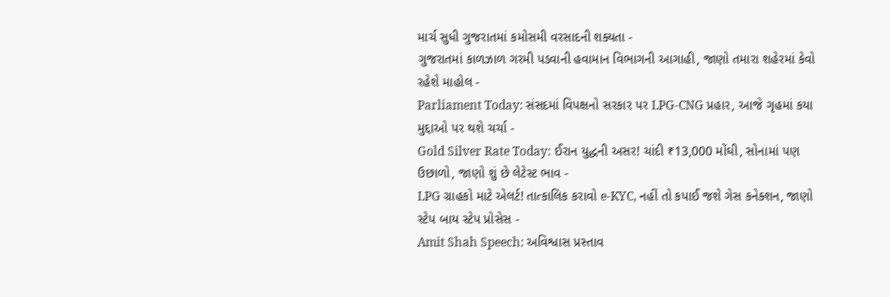માર્ચ સુધી ગુજરાતમાં કમોસમી વરસાદની શક્યતા -
ગુજરાતમાં કાળઝાળ ગરમી પડવાની હવામાન વિભાગની આગાહી, જાણો તમારા શહેરમાં કેવો રહેશે માહોલ -
Parliament Today: સંસદમાં વિપક્ષનો સરકાર પર LPG-CNG પ્રહાર, આજે ગૃહમાં કયા મુદ્દાઓ પર થશે ચર્ચા -
Gold Silver Rate Today: ઈરાન યુદ્ધની અસર! ચાંદી ₹13,000 મોંઘી, સોનામાં પણ ઉછાળો, જાણો શું છે લેટેસ્ટ ભાવ -
LPG ગ્રાહકો માટે એલર્ટ! તાત્કાલિક કરાવો e-KYC, નહીં તો કપાઈ જશે ગેસ કનેક્શન, જાણો સ્ટેપ બાય સ્ટેપ પ્રોસેસ -
Amit Shah Speech: અવિશ્વાસ પ્રસ્તાવ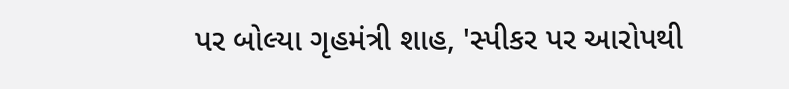પર બોલ્યા ગૃહમંત્રી શાહ, 'સ્પીકર પર આરોપથી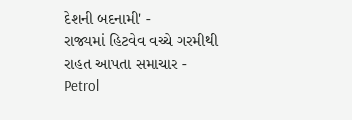દેશની બદનામી' -
રાજ્યમાં હિટવેવ વચ્ચે ગરમીથી રાહત આપતા સમાચાર -
Petrol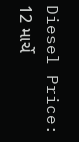Diesel Price: 12 માર્ચે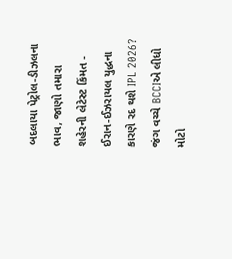બદલાયા પેટ્રોલ-ડીઝલના ભાવ, જાણો તમારા શહેરની લેટેસ્ટ કિંમત -
ઈરાન-ઈઝરાયલ યુદ્ધના કારણે રદ થશે IPL 2026? જંગ વચ્ચે BCCIએ લીધો મોટો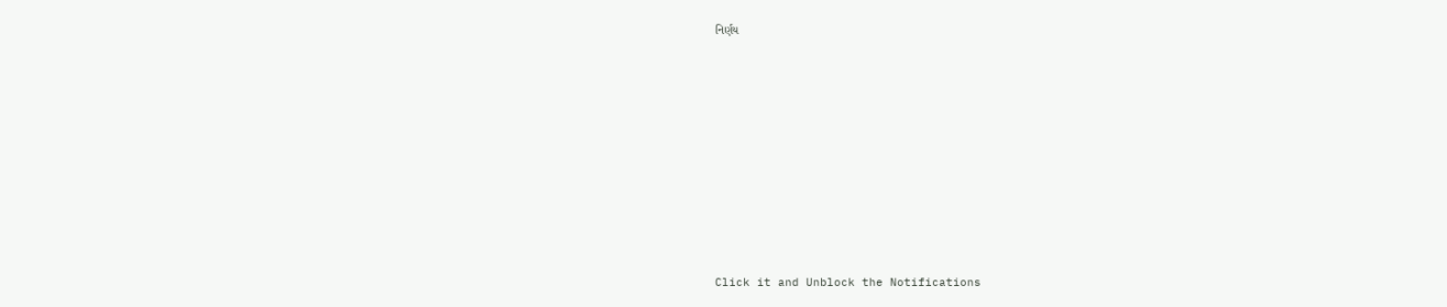નિર્ણય












Click it and Unblock the Notifications